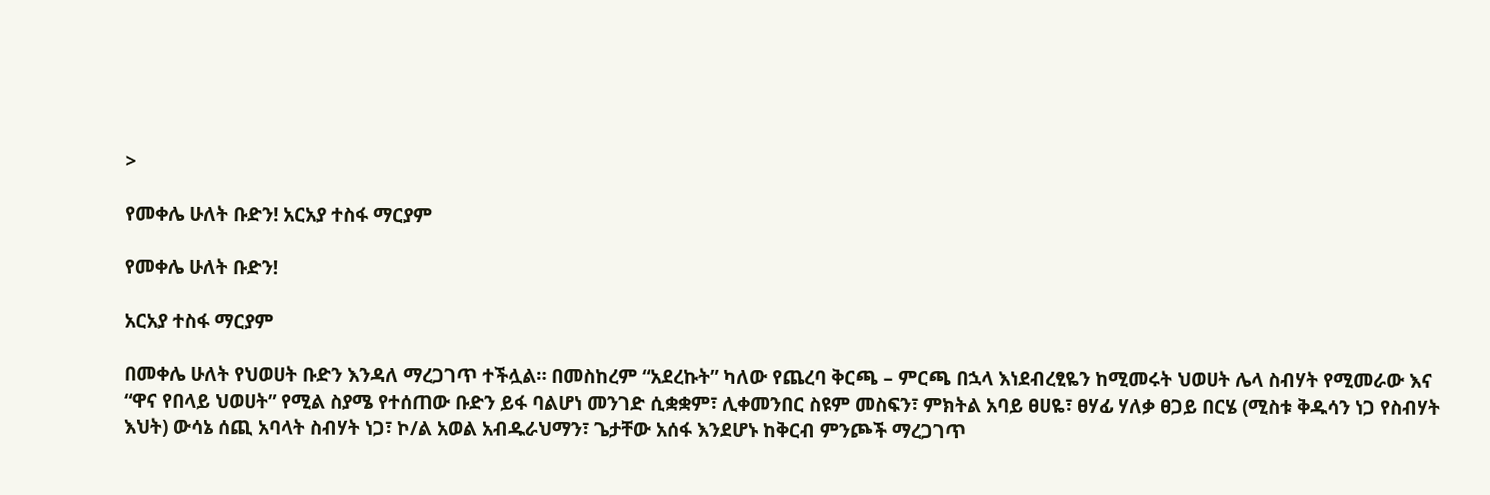>

የመቀሌ ሁለት ቡድን! አርአያ ተስፋ ማርያም

የመቀሌ ሁለት ቡድን!

አርአያ ተስፋ ማርያም

በመቀሌ ሁለት የህወሀት ቡድን እንዳለ ማረጋገጥ ተችሏል። በመስከረም “አደረኩት” ካለው የጨረባ ቅርጫ – ምርጫ በኋላ እነደብረፂዬን ከሚመሩት ህወሀት ሌላ ስብሃት የሚመራው እና “ዋና የበላይ ህወሀት” የሚል ስያሜ የተሰጠው ቡድን ይፋ ባልሆነ መንገድ ሲቋቋም፣ ሊቀመንበር ስዩም መስፍን፣ ምክትል አባይ ፀሀዬ፣ ፀሃፊ ሃለቃ ፀጋይ በርሄ (ሚስቱ ቅዱሳን ነጋ የስብሃት እህት) ውሳኔ ሰጪ አባላት ስብሃት ነጋ፣ ኮ/ል አወል አብዱራህማን፣ ጌታቸው አሰፋ እንደሆኑ ከቅርብ ምንጮች ማረጋገጥ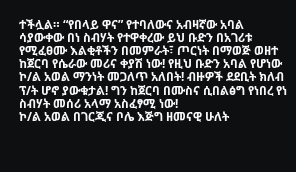ተችሏል። “የበላይ ዋና” የተባለውና አብዛኛው አባል ሳያውቀው በነ ስብሃት የተዋቀረው ይህ ቡድን በአገሪቱ የሚፈፀሙ እልቂቶችን በመምራት፣ ጦርነት በማወጅ ወዘተ ከጀርባ የሴራው መሪና ቀያሽ ነው! የዚህ ቡድን አባል የሆነው ኮ/ል አወል ማንነት መጋለጥ አለበት! ብዙዎች ደደቢት ክለብ ፕ/ት ሆኖ ያውቁታል! ግን ከጀርባ በሙስና ሲበልፅግ የነበረ የነ ስብሃት መሰሪ አላማ አስፈፃሚ ነው!
ኮ/ል አወል በገርጂና ቦሌ እጅግ ዘመናዊ ሁለት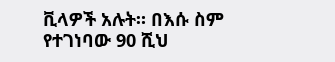ቪላዎች አሉት። በእሱ ስም የተገነባው 90 ሺህ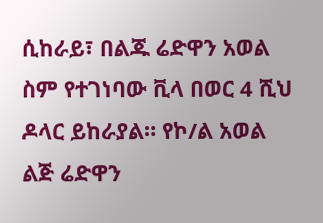ሲከራይ፣ በልጁ ሬድዋን አወል ስም የተገነባው ቪላ በወር 4 ሺህ ዶላር ይከራያል። የኮ/ል አወል ልጅ ሬድዋን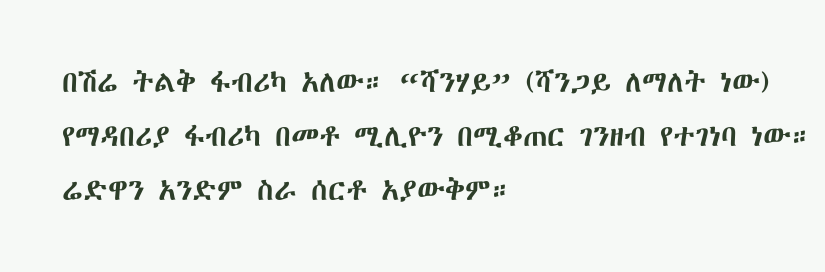በሽሬ ትልቅ ፋብሪካ አለው። “ሻንሃይ” (ሻንጋይ ለማለት ነው) የማዳበሪያ ፋብሪካ በመቶ ሚሊዮን በሚቆጠር ገንዘብ የተገነባ ነው። ሬድዋን አንድም ስራ ሰርቶ አያውቅም።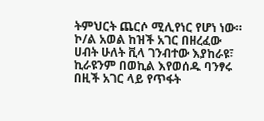ትምህርት ጨርሶ ሚሊየነር የሆነ ነው። ኮ/ል አወል ከዝች አገር በዘረፈው ሀብት ሁለት ቪላ ገንብተው እያከራዩ፣ ኪራዩንም በወኪል እየወሰዱ ባንፃሩ በዚች አገር ላይ የጥፋት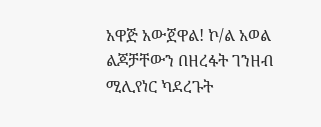አዋጅ አውጀዋል! ኮ/ል አወል ልጆቻቸውን በዘረፋት ገንዘብ ሚሊየነር ካደረጉት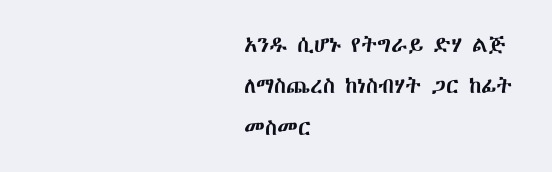አንዱ ሲሆኑ የትግራይ ድሃ ልጅ ለማስጨረስ ከነስብሃት ጋር ከፊት መስመር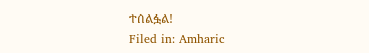ተሰልፏል!
Filed in: Amharic